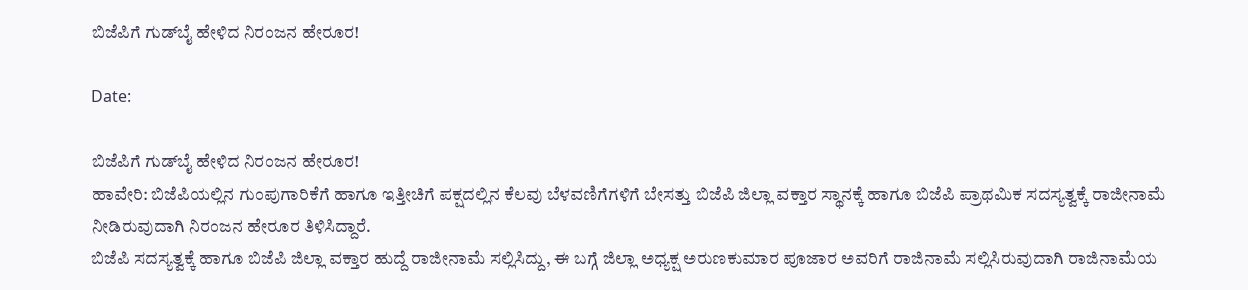ಬಿಜೆಪಿಗೆ ಗುಡ್‌ಬೈ ಹೇಳಿದ ನಿರಂಜನ ಹೇರೂರ!

Date:

ಬಿಜೆಪಿಗೆ ಗುಡ್‌ಬೈ ಹೇಳಿದ ನಿರಂಜನ ಹೇರೂರ!
ಹಾವೇರಿ: ಬಿಜೆಪಿಯಲ್ಲಿನ ಗುಂಪುಗಾರಿಕೆಗೆ ಹಾಗೂ ಇತ್ತೀಚಿಗೆ ಪಕ್ಷದಲ್ಲಿನ ಕೆಲವು ಬೆಳವಣಿಗೆಗಳಿಗೆ ಬೇಸತ್ತು ಬಿಜೆಪಿ ಜಿಲ್ಲಾ ವಕ್ತಾರ ಸ್ಥಾನಕ್ಕೆ ಹಾಗೂ ಬಿಜೆಪಿ ಪ್ರಾಥಮಿಕ ಸದಸ್ಯತ್ವಕ್ಕೆ ರಾಜೀನಾಮೆ ನೀಡಿರುವುದಾಗಿ ನಿರಂಜನ ಹೇರೂರ ತಿಳಿಸಿದ್ದಾರೆ.
ಬಿಜೆಪಿ ಸದಸ್ಯತ್ವಕ್ಕೆ ಹಾಗೂ ಬಿಜೆಪಿ ಜಿಲ್ಲಾ ವಕ್ತಾರ ಹುದ್ದೆ ರಾಜೀನಾಮೆ ಸಲ್ಲಿಸಿದ್ದು, ಈ ಬಗ್ಗೆ ಜಿಲ್ಲಾ ಅಧ್ಯಕ್ಷ ಅರುಣಕುಮಾರ ಪೂಜಾರ ಅವರಿಗೆ ರಾಜಿನಾಮೆ ಸಲ್ಲಿಸಿರುವುದಾಗಿ ರಾಜಿನಾಮೆಯ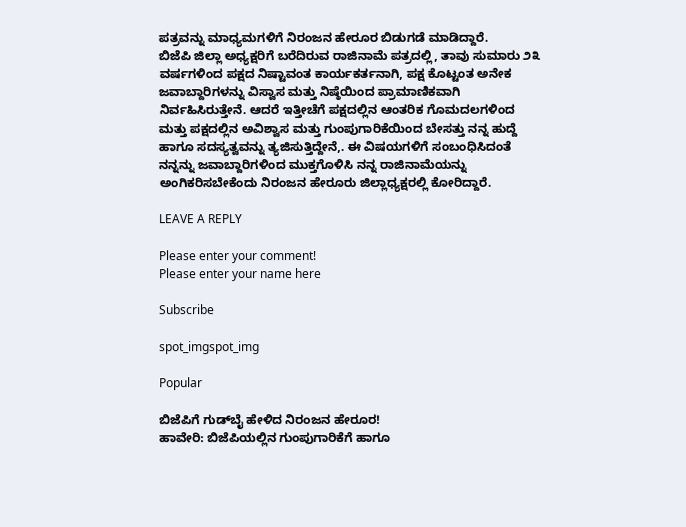ಪತ್ರವನ್ನು ಮಾಧ್ಯಮಗಳಿಗೆ ನಿರಂಜನ ಹೇರೂರ ಬಿಡುಗಡೆ ಮಾಡಿದ್ದಾರೆ.
ಬಿಜೆಪಿ ಜಿಲ್ಲಾ ಅಧ್ಯಕ್ಷರಿಗೆ ಬರೆದಿರುವ ರಾಜಿನಾಮೆ ಪತ್ರದಲ್ಲಿ, ತಾವು ಸುಮಾರು ೨೩ ವರ್ಷಗಳಿಂದ ಪಕ್ಷದ ನಿಷ್ಟಾವಂತ ಕಾರ್ಯಕರ್ತನಾಗಿ, ಪಕ್ಷ ಕೊಟ್ಟಂತ ಅನೇಕ ಜವಾಬ್ದಾರಿಗಳನ್ನು ವಿಸ್ವಾಸ ಮತ್ತು ನಿಷ್ಠೆಯಿಂದ ಪ್ರಾಮಾಣಿಕವಾಗಿ ನಿರ್ವಹಿಸಿರುತ್ತೇನೆ. ಆದರೆ ಇತ್ತೀಚೆಗೆ ಪಕ್ಷದಲ್ಲಿನ ಆಂತರಿಕ ಗೊಮದಲಗಳಿಂದ ಮತ್ತು ಪಕ್ಷದಲ್ಲಿನ ಅವಿಶ್ವಾಸ ಮತ್ತು ಗುಂಪುಗಾರಿಕೆಯಿಂದ ಬೇಸತ್ತು ನನ್ನ ಹುದ್ದೆ ಹಾಗೂ ಸದಸ್ಯತ್ವವನ್ನು ತ್ಯಜಿಸುತ್ತಿದ್ದೇನೆ,. ಈ ವಿಷಯಗಳಿಗೆ ಸಂಬಂಧಿಸಿದಂತೆ ನನ್ನನ್ನು ಜವಾಬ್ದಾರಿಗಳಿಂದ ಮುಕ್ತಗೊಳಿಸಿ ನನ್ನ ರಾಜಿನಾಮೆಯನ್ನು ಅಂಗಿಕರಿಸಬೇಕೆಂದು ನಿರಂಜನ ಹೇರೂರು ಜಿಲ್ಲಾಧ್ಯಕ್ಷರಲ್ಲಿ ಕೋರಿದ್ದಾರೆ.

LEAVE A REPLY

Please enter your comment!
Please enter your name here

Subscribe

spot_imgspot_img

Popular

ಬಿಜೆಪಿಗೆ ಗುಡ್‌ಬೈ ಹೇಳಿದ ನಿರಂಜನ ಹೇರೂರ!
ಹಾವೇರಿ: ಬಿಜೆಪಿಯಲ್ಲಿನ ಗುಂಪುಗಾರಿಕೆಗೆ ಹಾಗೂ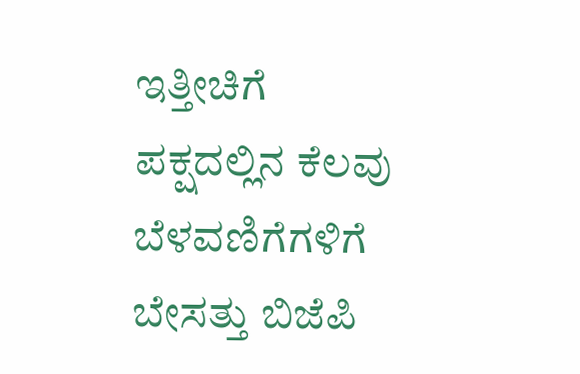ಇತ್ತೀಚಿಗೆ ಪಕ್ಷದಲ್ಲಿನ ಕೆಲವು ಬೆಳವಣಿಗೆಗಳಿಗೆ ಬೇಸತ್ತು ಬಿಜೆಪಿ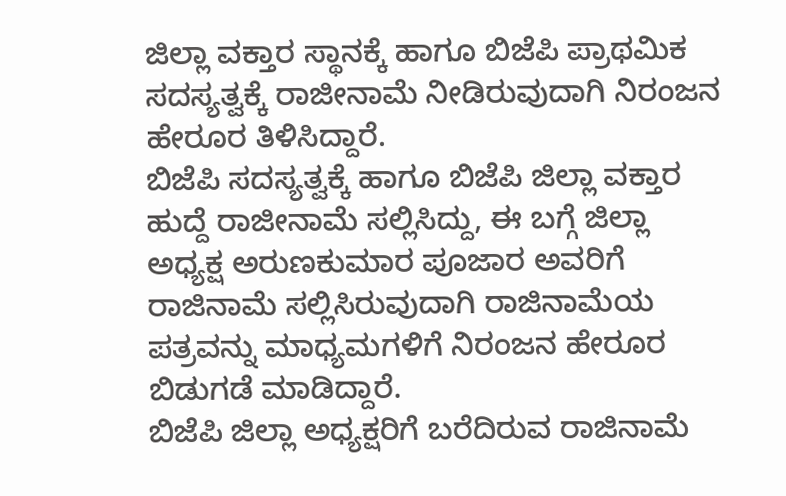ಜಿಲ್ಲಾ ವಕ್ತಾರ ಸ್ಥಾನಕ್ಕೆ ಹಾಗೂ ಬಿಜೆಪಿ ಪ್ರಾಥಮಿಕ ಸದಸ್ಯತ್ವಕ್ಕೆ ರಾಜೀನಾಮೆ ನೀಡಿರುವುದಾಗಿ ನಿರಂಜನ ಹೇರೂರ ತಿಳಿಸಿದ್ದಾರೆ.
ಬಿಜೆಪಿ ಸದಸ್ಯತ್ವಕ್ಕೆ ಹಾಗೂ ಬಿಜೆಪಿ ಜಿಲ್ಲಾ ವಕ್ತಾರ ಹುದ್ದೆ ರಾಜೀನಾಮೆ ಸಲ್ಲಿಸಿದ್ದು, ಈ ಬಗ್ಗೆ ಜಿಲ್ಲಾ ಅಧ್ಯಕ್ಷ ಅರುಣಕುಮಾರ ಪೂಜಾರ ಅವರಿಗೆ ರಾಜಿನಾಮೆ ಸಲ್ಲಿಸಿರುವುದಾಗಿ ರಾಜಿನಾಮೆಯ ಪತ್ರವನ್ನು ಮಾಧ್ಯಮಗಳಿಗೆ ನಿರಂಜನ ಹೇರೂರ ಬಿಡುಗಡೆ ಮಾಡಿದ್ದಾರೆ.
ಬಿಜೆಪಿ ಜಿಲ್ಲಾ ಅಧ್ಯಕ್ಷರಿಗೆ ಬರೆದಿರುವ ರಾಜಿನಾಮೆ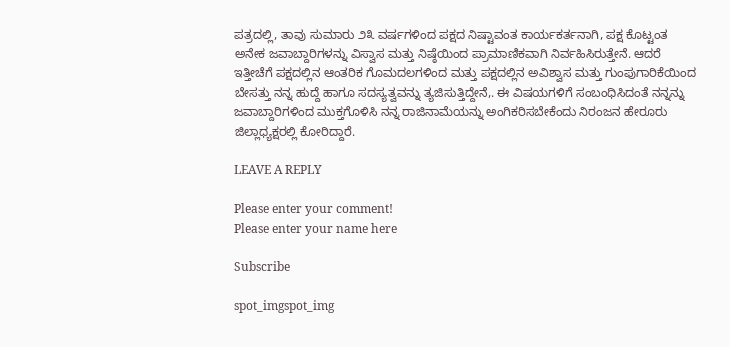ಪತ್ರದಲ್ಲಿ, ತಾವು ಸುಮಾರು ೨೩ ವರ್ಷಗಳಿಂದ ಪಕ್ಷದ ನಿಷ್ಟಾವಂತ ಕಾರ್ಯಕರ್ತನಾಗಿ, ಪಕ್ಷ ಕೊಟ್ಟಂತ ಅನೇಕ ಜವಾಬ್ದಾರಿಗಳನ್ನು ವಿಸ್ವಾಸ ಮತ್ತು ನಿಷ್ಠೆಯಿಂದ ಪ್ರಾಮಾಣಿಕವಾಗಿ ನಿರ್ವಹಿಸಿರುತ್ತೇನೆ. ಆದರೆ ಇತ್ತೀಚೆಗೆ ಪಕ್ಷದಲ್ಲಿನ ಆಂತರಿಕ ಗೊಮದಲಗಳಿಂದ ಮತ್ತು ಪಕ್ಷದಲ್ಲಿನ ಅವಿಶ್ವಾಸ ಮತ್ತು ಗುಂಪುಗಾರಿಕೆಯಿಂದ ಬೇಸತ್ತು ನನ್ನ ಹುದ್ದೆ ಹಾಗೂ ಸದಸ್ಯತ್ವವನ್ನು ತ್ಯಜಿಸುತ್ತಿದ್ದೇನೆ,. ಈ ವಿಷಯಗಳಿಗೆ ಸಂಬಂಧಿಸಿದಂತೆ ನನ್ನನ್ನು ಜವಾಬ್ದಾರಿಗಳಿಂದ ಮುಕ್ತಗೊಳಿಸಿ ನನ್ನ ರಾಜಿನಾಮೆಯನ್ನು ಅಂಗಿಕರಿಸಬೇಕೆಂದು ನಿರಂಜನ ಹೇರೂರು ಜಿಲ್ಲಾಧ್ಯಕ್ಷರಲ್ಲಿ ಕೋರಿದ್ದಾರೆ.

LEAVE A REPLY

Please enter your comment!
Please enter your name here

Subscribe

spot_imgspot_img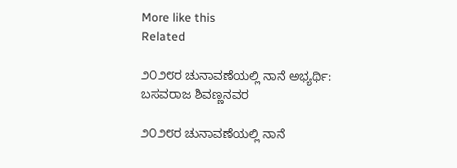More like this
Related

೨೦೨೮ರ ಚುನಾವಣೆಯಲ್ಲಿ ನಾನೆ ಅಭ್ಯರ್ಥಿ: ಬಸವರಾಜ ಶಿವಣ್ಣನವರ

೨೦೨೮ರ ಚುನಾವಣೆಯಲ್ಲಿ ನಾನೆ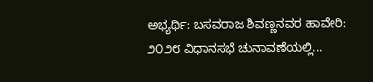ಅಭ್ಯರ್ಥಿ: ಬಸವರಾಜ ಶಿವಣ್ಣನವರ ಹಾವೇರಿ: ೨೦೨೮ ವಿಧಾನಸಭೆ ಚುನಾವಣೆಯಲ್ಲಿ...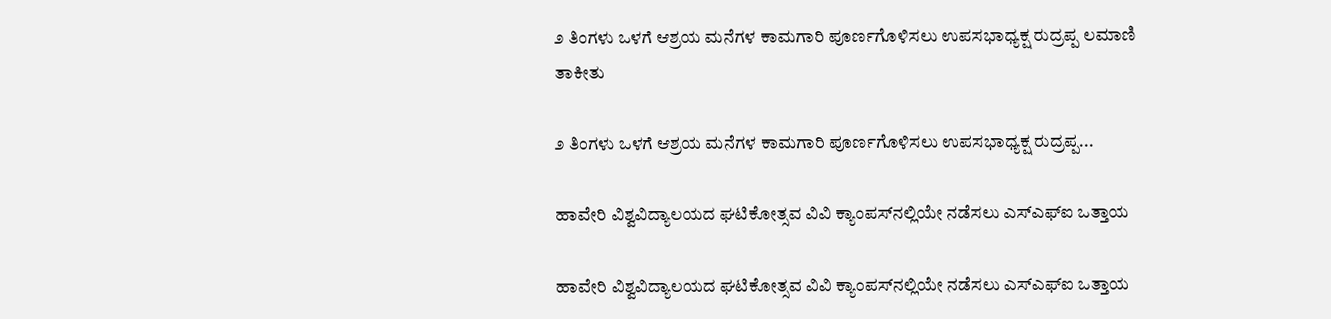೨ ತಿಂಗಳು ಒಳಗೆ ಆಶ್ರಯ ಮನೆಗಳ ಕಾಮಗಾರಿ ಪೂರ್ಣಗೊಳಿಸಲು ಉಪಸಭಾಧ್ಯಕ್ಷ ರುದ್ರಪ್ಪ ಲಮಾಣಿ ತಾಕೀತು

೨ ತಿಂಗಳು ಒಳಗೆ ಆಶ್ರಯ ಮನೆಗಳ ಕಾಮಗಾರಿ ಪೂರ್ಣಗೊಳಿಸಲು ಉಪಸಭಾಧ್ಯಕ್ಷ ರುದ್ರಪ್ಪ...

ಹಾವೇರಿ ವಿಶ್ವವಿದ್ಯಾಲಯದ ಘಟಿಕೋತ್ಸವ ವಿವಿ ಕ್ಯಾಂಪಸ್‌ನಲ್ಲಿಯೇ ನಡೆಸಲು ಎಸ್‌ಎಫ್‌ಐ ಒತ್ತಾಯ

ಹಾವೇರಿ ವಿಶ್ವವಿದ್ಯಾಲಯದ ಘಟಿಕೋತ್ಸವ ವಿವಿ ಕ್ಯಾಂಪಸ್‌ನಲ್ಲಿಯೇ ನಡೆಸಲು ಎಸ್‌ಎಫ್‌ಐ ಒತ್ತಾಯ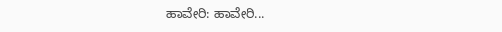ಹಾವೇರಿ: ಹಾವೇರಿ...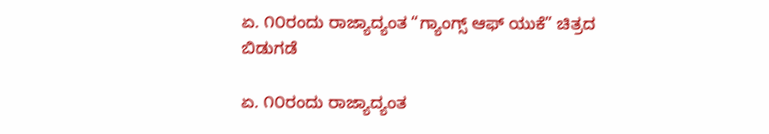ಏ. ೧೦ರಂದು ರಾಜ್ಯಾದ್ಯಂತ “ಗ್ಯಾಂಗ್ಸ್ ಆಫ್ ಯುಕೆ” ಚಿತ್ರದ ಬಿಡುಗಡೆ

ಏ. ೧೦ರಂದು ರಾಜ್ಯಾದ್ಯಂತ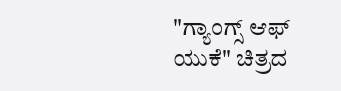"ಗ್ಯಾಂಗ್ಸ್ ಆಫ್ ಯುಕೆ" ಚಿತ್ರದ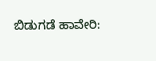ಬಿಡುಗಡೆ ಹಾವೇರಿ: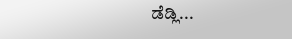ಡೆಡ್ಲಿ...